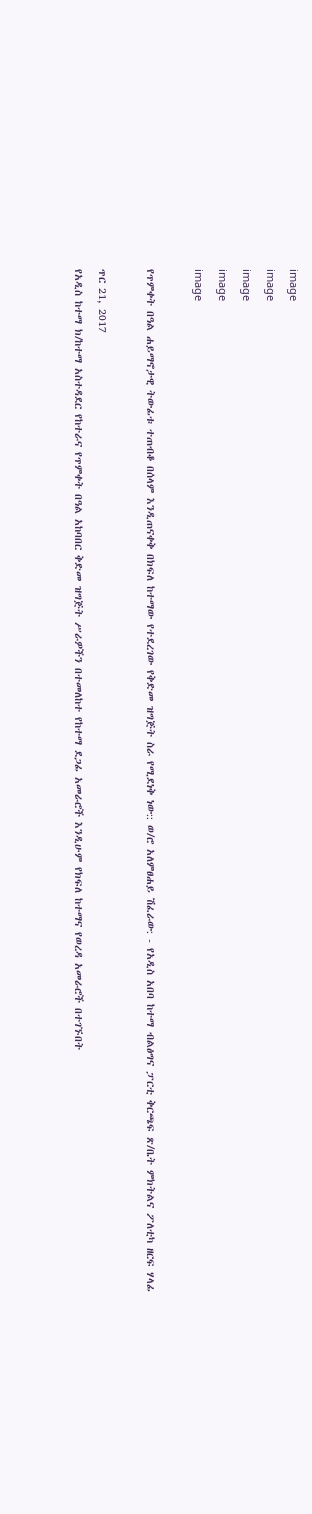image
image
image
image
image

የጥምቀት በዓል ሐይማኖታዊ ትውፊቱ ተጠብቆ በሰላም እንዲጠናቀቅ በክፍለ ከተማው የተደረገው የቅድመ ዝግጅት ስራ የሚደነቅ ነው:: ወ/ሮ አለምፀሐይ ሽፈራው: - የአዲስ አበባ ከተማ ብልፅግና ፓርቲ ቅርጫፍ ጽ/ቤት ምክትልና ፖለቲካ ዘርፍ ሃላፊ

ጥር 21, 2017
የአዲስ ከተማ ክ/ከተማ አስተዳደር የከተራና የጥምቀት በዓል አከባበር ቅድመ ዝግጅት ሥራዎችን በተመለከተ የከተማ ደጋፊ አመራሮች እንዲሁም የክፍለ ከተማና የወረዳ አመራሮች በተገኙበት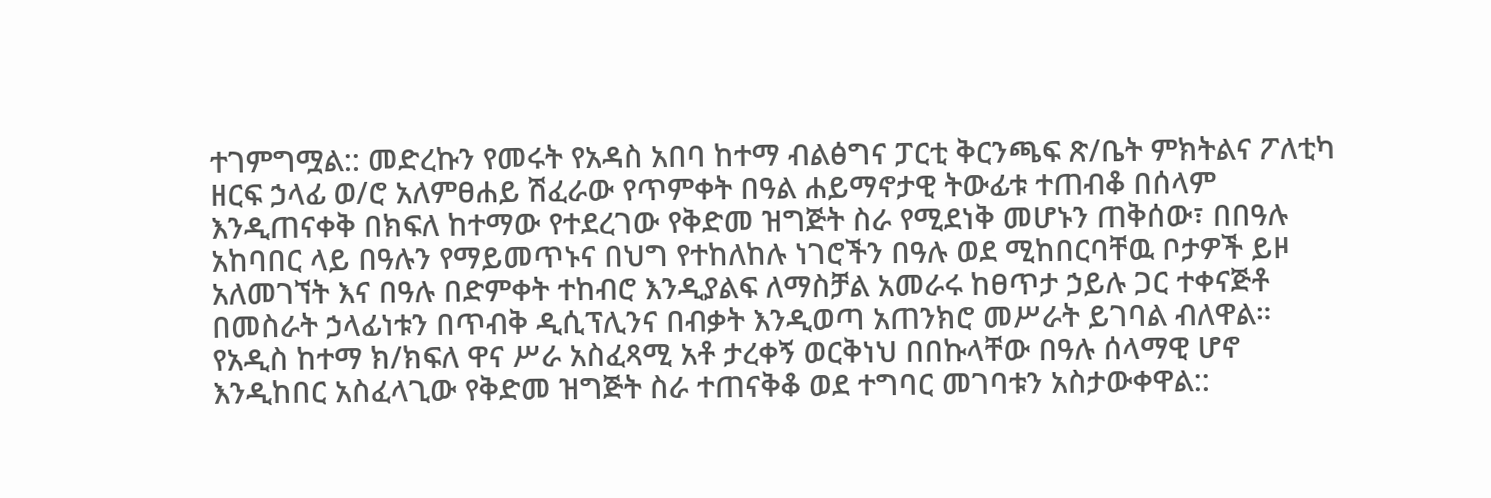ተገምግሟል:: መድረኩን የመሩት የአዳስ አበባ ከተማ ብልፅግና ፓርቲ ቅርንጫፍ ጽ/ቤት ምክትልና ፖለቲካ ዘርፍ ኃላፊ ወ/ሮ አለምፀሐይ ሽፈራው የጥምቀት በዓል ሐይማኖታዊ ትውፊቱ ተጠብቆ በሰላም እንዲጠናቀቅ በክፍለ ከተማው የተደረገው የቅድመ ዝግጅት ስራ የሚደነቅ መሆኑን ጠቅሰው፣ በበዓሉ አከባበር ላይ በዓሉን የማይመጥኑና በህግ የተከለከሉ ነገሮችን በዓሉ ወደ ሚከበርባቸዉ ቦታዎች ይዞ አለመገኘት እና በዓሉ በድምቀት ተከብሮ እንዲያልፍ ለማስቻል አመራሩ ከፀጥታ ኃይሉ ጋር ተቀናጅቶ በመስራት ኃላፊነቱን በጥብቅ ዲሲፕሊንና በብቃት እንዲወጣ አጠንክሮ መሥራት ይገባል ብለዋል። የአዲስ ከተማ ክ/ክፍለ ዋና ሥራ አስፈጻሚ አቶ ታረቀኝ ወርቅነህ በበኩላቸው በዓሉ ሰላማዊ ሆኖ እንዲከበር አስፈላጊው የቅድመ ዝግጅት ስራ ተጠናቅቆ ወደ ተግባር መገባቱን አስታውቀዋል::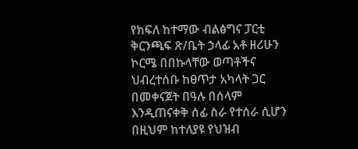የክፍለ ከተማው ብልፅግና ፓርቲ ቅርንጫፍ ጽ/ቤት ኃላፊ አቶ ዘሪሁን ኮርሜ በበኩላቸው ወጣቶችና ህብረተሰቡ ከፀጥታ አካላት ጋር በመቀናጀት በዓሉ በሰላም እንዲጠናቀቅ ሰፊ ስራ የተሰራ ሲሆን በዚህም ከተለያዩ የህዝብ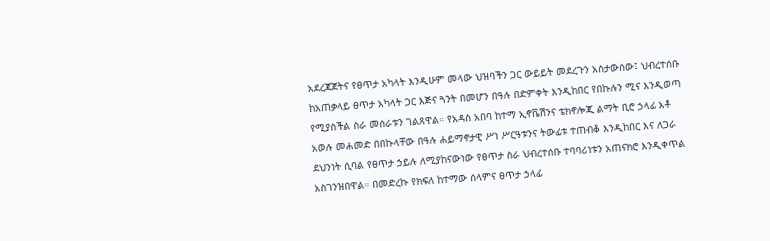አደረጃጀትና የፀጥታ አካላት እንዲሁም መላው ህዝባችን ጋር ውይይት መደረጉን አስታውሰው፤ ህብረተሰቡ ከአጠቃላይ ፀጥታ አካላት ጋር እጅና ጓንት በመሆን በዓሉ በድምቀት እንዲከበር የበኩሉን ሚና እንዲወጣ የሚያስችል ስራ መሰራቱን ገልጸዋል። የአዳስ አበባ ከተማ ኢኖቬሽንና ቴክኖሎጂ ልማት ቢሮ ኃላፊ አቶ አወሉ መሐመድ በበኩላቸው በዓሉ ሐይማኖታዊ ሥነ ሥርዓቱንና ትውፊቱ ተጠብቆ እንዲከበር እና ለጋራ ደህንነት ሲባል የፀጥታ ኃይሉ ለሚያከናውነው የፀጥታ ስራ ህብረተሰቡ ተባባሪነቱን አጠናክሮ እንዲቀጥል አስገንዝበዋል። በመድረኩ የክፍለ ከተማው ሰላምና ፀጥታ ኃላፊ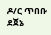ዶ/ር ጥበቡ ደጀኔ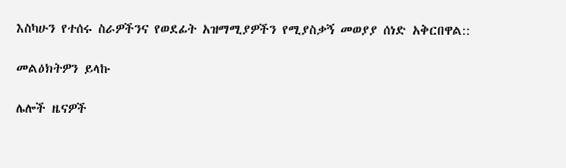እስካሁን የተሰሩ ስራዎችንና የወደፊት አዝማሚያዎችን የሚያስቃኝ መወያያ ሰነድ አቅርበዋል::

መልዕክትዎን ይላኩ

ሌሎች ዜናዎች